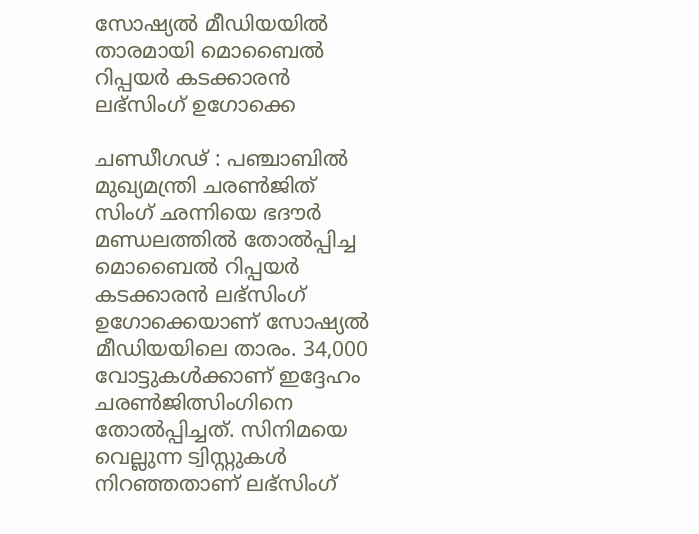സോഷ്യല്‍ മീഡിയയില്‍ താരമായി മൊബൈല്‍ റിപ്പയര്‍ കടക്കാരന്‍ ലഭ്‌സിംഗ്‌ ഉഗോക്കെ

ചണ്ഡീഗഢ്‌ : പഞ്ചാബില്‍ മുഖ്യമന്ത്രി ചരണ്‍ജിത്‌ സിംഗ്‌ ഛന്നിയെ ഭദൗര്‍ മണ്ഡലത്തില്‍ തോല്‍പ്പിച്ച മൊബൈല്‍ റിപ്പയര്‍ കടക്കാരന്‍ ലഭ്സിംഗ് ഉഗോക്കെയാണ്‌ സോഷ്യല്‍ മീഡിയയിലെ താരം. 34,000 വോട്ടുകള്‍ക്കാണ്‌ ഇദ്ദേഹം ചരണ്‍ജിത്സിംഗിനെ തോല്‍പ്പിച്ചത്‌. സിനിമയെ വെല്ലുന്ന ട്വിസ്റ്റുകള്‍ നിറഞ്ഞതാണ്‌ ലഭ്‌സിംഗ്‌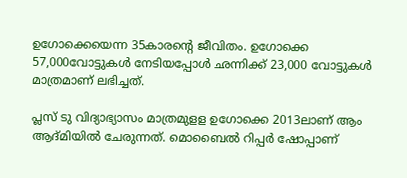ഉഗോക്കെയെന്ന 35കാരന്‍റെ ജീവിതം. ഉഗോക്കെ 57,000വോട്ടുകള്‍ നേടിയപ്പോള്‍ ഛന്നിക്ക് 23,000 വോട്ടുകള്‍ മാത്രമാണ്‌ ലഭിച്ചത്‌.

പ്ലസ്‌ ടു വിദ്യാഭ്യാസം മാത്രമുളള ഉഗോക്കെ 2013ലാണ്‌ ആം ആദ്‌മിയില്‍ ചേരുന്നത്‌. മൊബൈല്‍ റിപ്പര്‍ ഷോപ്പാണ്‌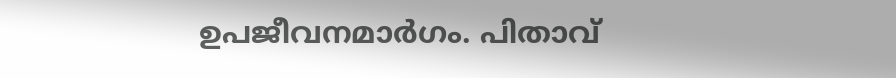ഉപജീവനമാര്‍ഗം. പിതാവ്‌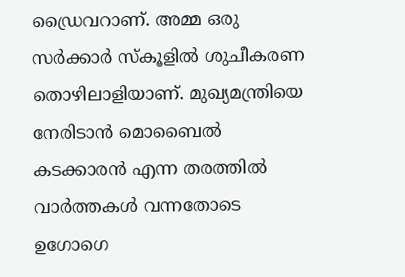ഡ്രൈവറാണ്‌. അമ്മ ഒരു സര്‍ക്കാര്‍ സ്‌കൂളില്‍ ശുചീകരണ തൊഴിലാളിയാണ്‌. മുഖ്യമന്ത്രിയെ നേരിടാന്‍ മൊബൈല്‍ കടക്കാരന്‍ എന്ന തരത്തില്‍ വാര്‍ത്തകള്‍ വന്നതോടെ ഉഗോഗെ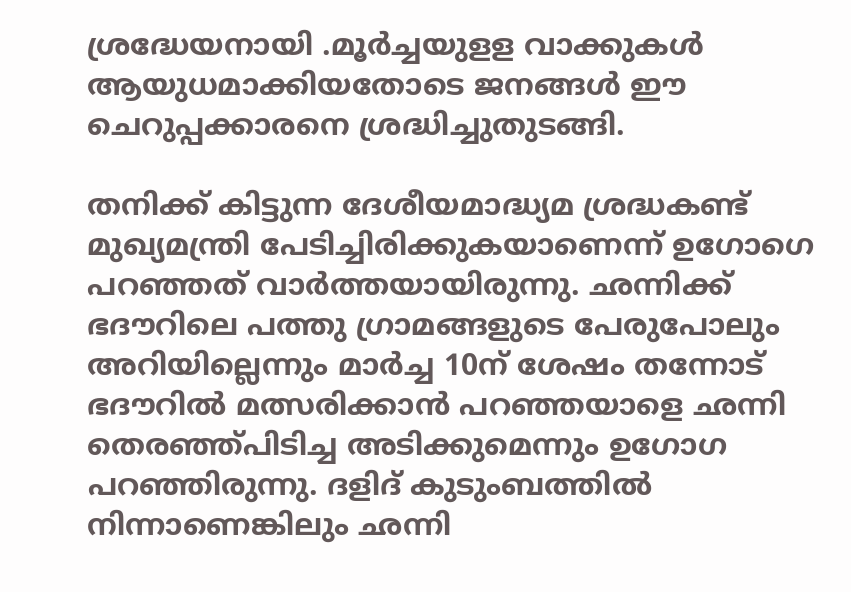ശ്രദ്ധേയനായി .മൂര്‍ച്ചയുളള വാക്കുകള്‍ ആയുധമാക്കിയതോടെ ജനങ്ങള്‍ ഈ ചെറുപ്പക്കാരനെ ശ്രദ്ധിച്ചുതുടങ്ങി.

തനിക്ക് കിട്ടുന്ന ദേശീയമാദ്ധ്യമ ശ്രദ്ധകണ്ട്‌ മുഖ്യമന്ത്രി പേടിച്ചിരിക്കുകയാണെന്ന്‌ ഉഗോഗെ പറഞ്ഞത്‌ വാര്‍ത്തയായിരുന്നു. ഛന്നിക്ക്‌ ഭദൗറിലെ പത്തു ഗ്രാമങ്ങളുടെ പേരുപോലും അറിയില്ലെന്നും മാര്‍ച്ച 10ന്‌ ശേഷം തന്നോട്‌ ഭദൗറില്‍ മത്സരിക്കാന്‍ പറഞ്ഞയാളെ ഛന്നി തെരഞ്ഞ്‌പിടിച്ച അടിക്കുമെന്നും ഉഗോഗ പറഞ്ഞിരുന്നു. ദളിദ്‌ കുടുംബത്തില്‍ നിന്നാണെങ്കിലും ഛന്നി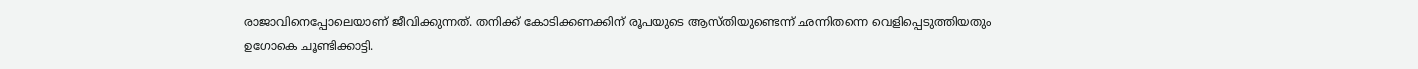രാജാവിനെപ്പോലെയാണ്‌ ജീവിക്കുന്നത്‌. തനിക്ക്‌ കോടിക്കണക്കിന്‌ രൂപയുടെ ആസ്‌തിയുണ്ടെന്ന്‌ ഛന്നിതന്നെ വെളിപ്പെടുത്തിയതും ഉഗോകെ ചൂണ്ടിക്കാട്ടി.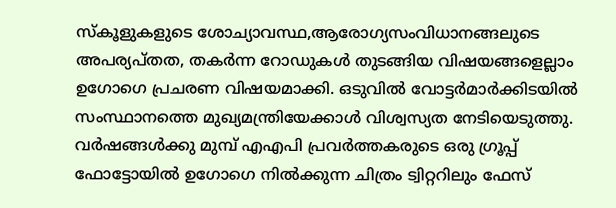സ്‌കൂളുകളുടെ ശോച്യാവസ്ഥ,ആരോഗ്യസംവിധാനങ്ങലുടെ അപര്യപ്‌തത, തകര്‍ന്ന റോഡുകള്‍ തുടങ്ങിയ വിഷയങ്ങളെല്ലാം ഉഗോഗെ പ്രചരണ വിഷയമാക്കി. ഒടുവില്‍ വോട്ടര്‍മാര്‍ക്കിടയില്‍ സംസ്ഥാനത്തെ മുഖ്യമന്ത്രിയേക്കാള്‍ വിശ്വസ്യത നേടിയെടുത്തു. വര്‍ഷങ്ങള്‍ക്കു മുമ്പ്‌ എഎപി പ്രവര്‍ത്തകരുടെ ഒരു ഗ്രൂപ്പ്‌ ഫോട്ടോയില്‍ ഉഗോഗെ നില്‍ക്കുന്ന ചിത്രം ട്വിറ്ററിലും ഫേസ്‌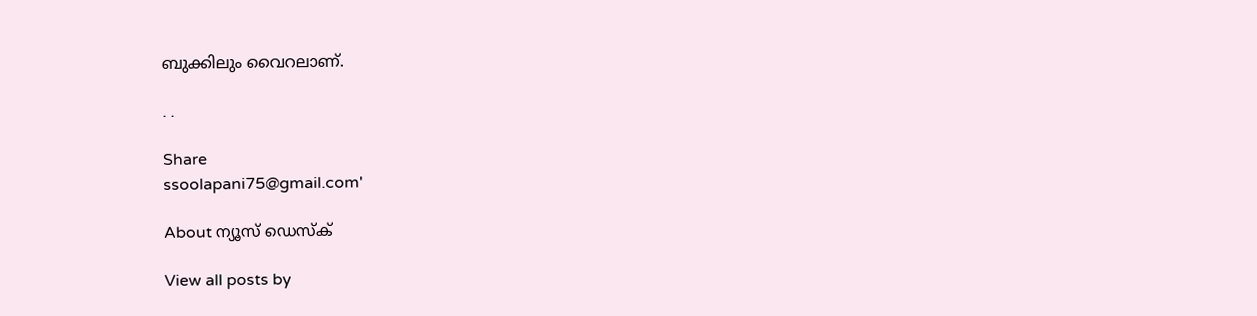ബുക്കിലും വൈറലാണ്‌.

. .

Share
ssoolapani75@gmail.com'

About ന്യൂസ് ഡെസ്ക്

View all posts by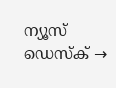ന്യൂസ് ഡെസ്ക് →